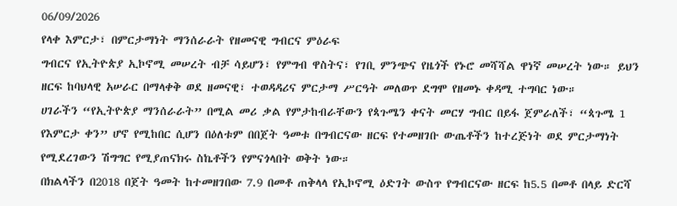06/09/2026
የላቀ እምርታ፣ በምርታማነት ማንሰራራት የዘመናዊ ግብርና ምዕራፍ
ግብርና የኢትዮጵያ ኢኮኖሚ መሠረት ብቻ ሳይሆን፣ የምግብ ዋስትና፣ የገቢ ምንጭና የዜጎች የኑሮ መሻሻል ዋነኛ መሠረት ነው። ይህን ዘርፍ ከባህላዊ አሠራር በማላቀቅ ወደ ዘመናዊ፣ ተወዳዳሪና ምርታማ ሥርዓት መለወጥ ደግሞ የዘመኑ ቀዳሚ ተግባር ነው።
ሀገራችን “የኢትዮጵያ ማንሰራራት” በሚል መሪ ቃል የምታከብራቸውን የጳጉሜን ቀናት መርሃ ግብር በይፋ ጀምራለች፣ “ጳጉሜ 1 የእምርታ ቀን” ሆኖ የሚከበር ሲሆን በዕለቱም በበጀት ዓመቱ በግብርናው ዘርፍ የተመዘገቡ ውጤቶችን ከተረጅነት ወደ ምርታማነት የሚደረገውን ሽግግር የሚያጠናክሩ ስኬቶችን የምናጎላበት ወቅት ነው።
በክልላችን በ2018 በጀት ዓመት ከተመዘገበው 7.9 በመቶ ጠቅላላ የኢኮኖሚ ዕድገት ውስጥ የግብርናው ዘርፍ ከ5.5 በመቶ በላይ ድርሻ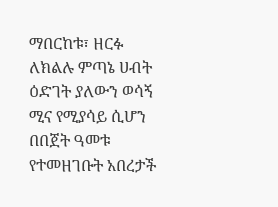ማበርከቱ፣ ዘርፉ ለክልሉ ምጣኔ ሀብት ዕድገት ያለውን ወሳኝ ሚና የሚያሳይ ሲሆን በበጀት ዓመቱ የተመዘገቡት አበረታች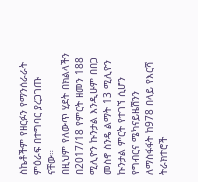ስኬቶችም የዘርፉን የማንሰራራት ምዕራፍ በተግባር ያረጋገጡ ናቸው።
በዚህም የለውጥ ሂደት በክልላችን በ2017/18 የምርት ዘመን 188 ሚሊዮን ኩንታል እንዲሁም በበጋ መስኖ ስንዴ ልማት 13 ሚሊዮን ኩንታል ምርት የተገኘ ሲሆን የግብርና ሜካናይዜሽንን ለማስፋፋት ከ978 በላይ የእርሻ ትራክተሮች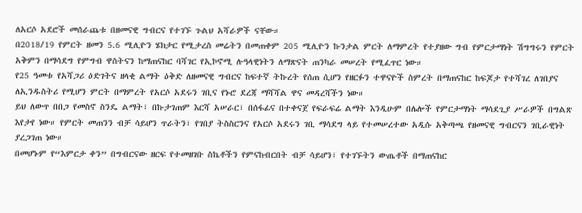ለአርሶ አደሮች መሰራጨቱ በዘመናዊ ግብርና የተገኙ ጉልህ አሻራዎች ናቸው።
በ2018/19 የምርት ዘመን 5.6 ሚሊዮን ሄክታር የሚታረስ መሬትን በመጠቀም 205 ሚሊዮን ኩንታል ምርት ለማምረት የተያዘው ግብ የምርታማነት ሽግግሩን የምርት አቅምን በማሳደግ የምግብ ዋስትናን ከማጠናከር ባሻገር የኢኮኖሚ ሉዓላዊነትን ለማጽናት ጠንካራ መሠረት የሚፈጥር ነው።
የ25 ዓመቱ የአሻጋሪ ዕድገትና ዘላቂ ልማት ዕቅድ ለዘመናዊ ግብርና ከፍተኛ ትኩረት የሰጠ ሲሆን የዘርፉን ተዋናዮች ስምረት በማጠናከር ከፍጆታ የተሻገረ ለገበያና ለኢንዱስትሪ የሚሆን ምርት በማምረት የአርሶ አደሩን ገቢና የኑሮ ደረጃ ማሻሻል ዋና መዳረሻችን ነው።
ይህ ለውጥ በበጋ የመስኖ ስንዴ ልማት፣ በኩታገጠም እርሻ አሠራር፣ በሰፋፊና በተቀናጀ የፍራፍሬ ልማት እንዲሁም በሌሎች የምርታማነት ማሳደጊያ ሥራዎች በግልጽ እየታየ ነው። የምርት መጠንን ብቻ ሳይሆን ጥራትን፣ የገበያ ትስስርንና የአርሶ አደሩን ገቢ ማሳደግ ላይ የተመሠረተው አዲሱ አቅጣጫ የዘመናዊ ግብርናን ገቢራዊነት ያረጋገጠ ነው።
በመሆኑም የ“እምርታ ቀን” በግብርናው ዘርፍ የተመዘገቡ ስኬቶችን የምናከብርበት ብቻ ሳይሆን፣ የተገኙትን ውጤቶች በማጠናከር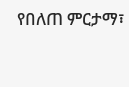የበለጠ ምርታማ፣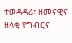ተወዳዳሪ፣ ዘመናዊና ዘላቂ የግብርና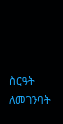ስርዓት ለመገንባት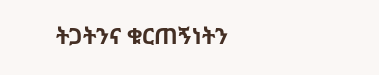ትጋትንና ቁርጠኝነትን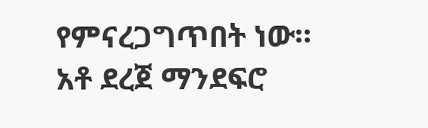የምናረጋግጥበት ነው።
አቶ ደረጀ ማንደፍሮ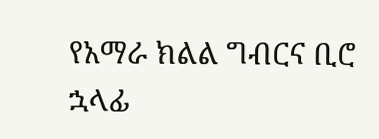የአማራ ክልል ግብርና ቢሮ ኋላፊ